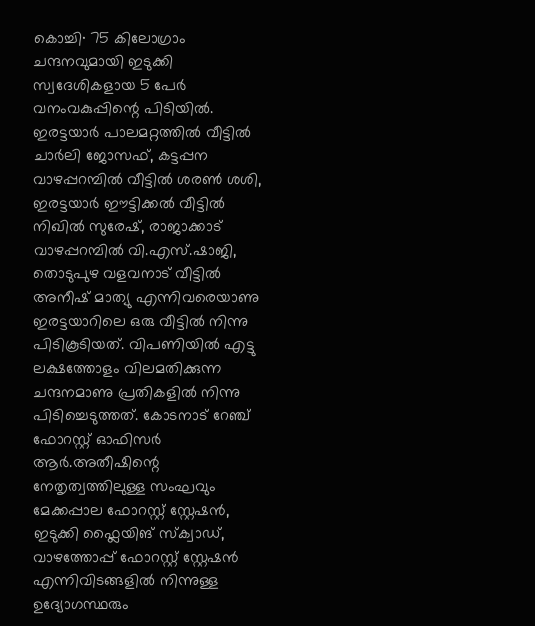കൊച്ചി∙ 75 കിലോഗ്രാം ചന്ദനവുമായി ഇടുക്കി സ്വദേശികളായ 5 പേർ വനംവകുപ്പിന്റെ പിടിയിൽ. ഇരട്ടയാർ പാലമറ്റത്തിൽ വീട്ടിൽ ചാർലി ജോസഫ്, കട്ടപ്പന വാഴപ്പറമ്പിൽ വീട്ടിൽ ശരൺ ശശി, ഇരട്ടയാർ ഈട്ടിക്കൽ വീട്ടിൽ നിഖിൽ സുരേഷ്, രാജാക്കാട് വാഴപ്പറമ്പിൽ വി.എസ്.ഷാജി, തൊടുപുഴ വളവനാട് വീട്ടിൽ അനീഷ് മാത്യു എന്നിവരെയാണു ഇരട്ടയാറിലെ ഒരു വീട്ടിൽ നിന്നു പിടികൂടിയത്. വിപണിയിൽ എട്ടു ലക്ഷത്തോളം വിലമതിക്കുന്ന ചന്ദനമാണു പ്രതികളിൽ നിന്നു പിടിച്ചെടുത്തത്. കോടനാട് റേഞ്ച് ഫോറസ്റ്റ് ഓഫിസർ ആർ.അതീഷിന്റെ നേതൃത്വത്തിലുള്ള സംഘവും മേക്കപ്പാല ഫോറസ്റ്റ് സ്റ്റേഷൻ, ഇടുക്കി ഫ്ലൈയിങ് സ്ക്വാഡ്, വാഴത്തോപ്പ് ഫോറസ്റ്റ് സ്റ്റേഷൻ എന്നിവിടങ്ങളിൽ നിന്നുള്ള ഉദ്യോഗസ്ഥരും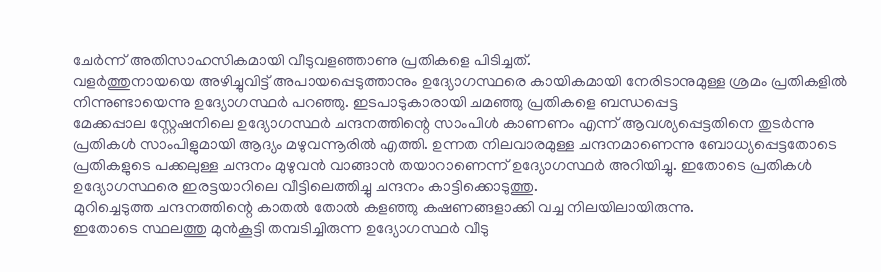ചേർന്ന് അതിസാഹസികമായി വീടുവളഞ്ഞാണു പ്രതികളെ പിടിച്ചത്.
വളർത്തുനായയെ അഴിച്ചുവിട്ട് അപായപ്പെടുത്താനും ഉദ്യോഗസ്ഥരെ കായികമായി നേരിടാനുമുള്ള ശ്രമം പ്രതികളിൽ നിന്നുണ്ടായെന്നു ഉദ്യോഗസ്ഥർ പറഞ്ഞു. ഇടപാടുകാരായി ചമഞ്ഞു പ്രതികളെ ബന്ധപ്പെട്ട
മേക്കപ്പാല സ്റ്റേഷനിലെ ഉദ്യോഗസ്ഥർ ചന്ദനത്തിന്റെ സാംപിൾ കാണണം എന്ന് ആവശ്യപ്പെട്ടതിനെ തുടർന്നു പ്രതികൾ സാംപിളുമായി ആദ്യം മഴുവന്നൂരിൽ എത്തി. ഉന്നത നിലവാരമുള്ള ചന്ദനമാണെന്നു ബോധ്യപ്പെട്ടതോടെ പ്രതികളുടെ പക്കലുള്ള ചന്ദനം മുഴുവൻ വാങ്ങാൻ തയാറാണെന്ന് ഉദ്യോഗസ്ഥർ അറിയിച്ചു. ഇതോടെ പ്രതികൾ ഉദ്യോഗസ്ഥരെ ഇരട്ടയാറിലെ വീട്ടിലെത്തിച്ചു ചന്ദനം കാട്ടിക്കൊടുത്തു.
മുറിച്ചെടുത്ത ചന്ദനത്തിന്റെ കാതൽ തോൽ കളഞ്ഞു കഷണങ്ങളാക്കി വച്ച നിലയിലായിരുന്നു.
ഇതോടെ സ്ഥലത്തു മുൻകൂട്ടി തമ്പടിച്ചിരുന്ന ഉദ്യോഗസ്ഥർ വീടു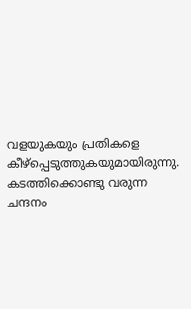വളയുകയും പ്രതികളെ കീഴ്പ്പെടുത്തുകയുമായിരുന്നു. കടത്തിക്കൊണ്ടു വരുന്ന ചന്ദനം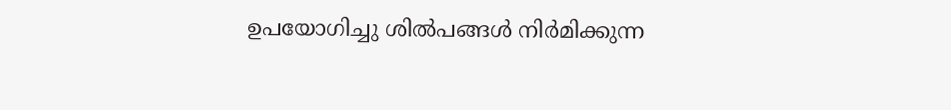ഉപയോഗിച്ചു ശിൽപങ്ങൾ നിർമിക്കുന്ന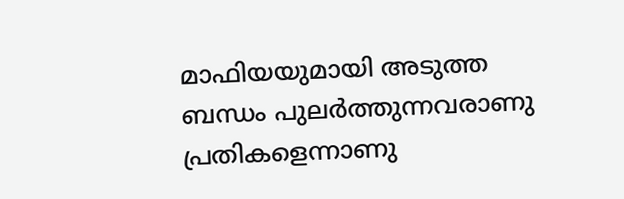മാഫിയയുമായി അടുത്ത ബന്ധം പുലർത്തുന്നവരാണു പ്രതികളെന്നാണു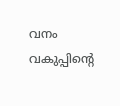വനം വകുപ്പിന്റെ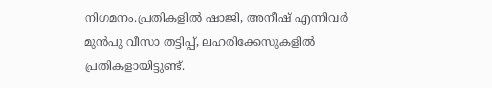നിഗമനം.പ്രതികളിൽ ഷാജി, അനീഷ് എന്നിവർ മുൻപു വീസാ തട്ടിപ്പ്, ലഹരിക്കേസുകളിൽ പ്രതികളായിട്ടുണ്ട്.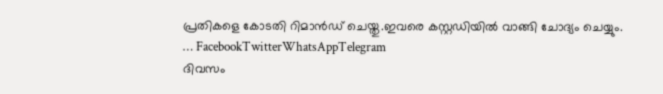പ്രതികളെ കോടതി റിമാൻഡ് ചെയ്തു.ഇവരെ കസ്റ്റഡിയിൽ വാങ്ങി ചോദ്യം ചെയ്യും.
… FacebookTwitterWhatsAppTelegram
ദിവസം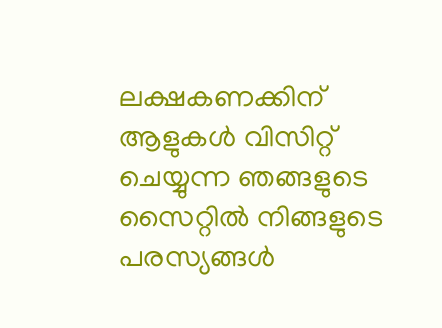ലക്ഷകണക്കിന് ആളുകൾ വിസിറ്റ് ചെയ്യുന്ന ഞങ്ങളുടെ സൈറ്റിൽ നിങ്ങളുടെ പരസ്യങ്ങൾ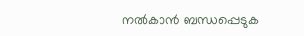നൽകാൻ ബന്ധപ്പെടുക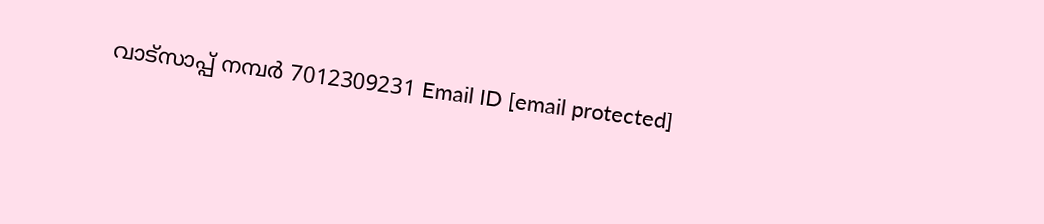വാട്സാപ്പ് നമ്പർ 7012309231 Email ID [email protected]